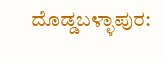ದೊಡ್ಡಬಳ್ಳಾಪುರ: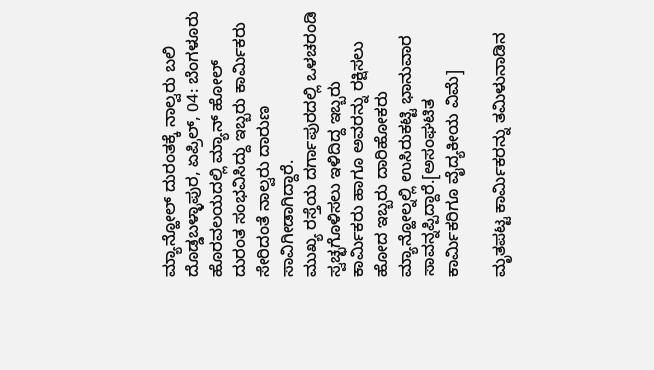ಮ್ಯಾನ್ಹೋಲ್ ದುರಂತಕ್ಕೆ ನಾಲ್ವರು ಬಲಿ
ದೊಡ್ಡಬಳ್ಳಾಪುರ, ಏಪ್ರಿಲ್, 04: ಬೆಂಗಳೂರು ಹೊರವಲಯದಲ್ಲಿ ಮ್ಯಾನ್ ಹೋಲ್ ದುರಂತ ಸಂಭವಿಸಿದ್ದು ಇಬ್ಬರು ಕಾರ್ಮಿಕರು ಸೇರಿದಂತೆ ನಾಲ್ವರು ದಾರುಣ ಸಾವಿಗೀಡಾಗಿದ್ದಾರೆ.
ಮುಖ್ಯ ರಸ್ತೆಯ ದರ್ಗಾಪುರದಲ್ಲಿ ಒಳಚರಂಡಿ ಸ್ವಚ್ಛಗೊಳಿಸಲು ಇಳಿದಿದ್ದ ಇಬ್ಬರು ಕಾರ್ಮಿಕರು ಹಾಗೂ ಅವರನ್ನು ರಕ್ಷಿಸಲು ಹೋದ ಇಬ್ಬರು ದಾರಿಹೋಕರು ಮ್ಯಾನ್ಹೋಲ್ನಲ್ಲಿ ಉಸಿರುಕಟ್ಟಿ ಭಾನುವಾರ ಸಾವನ್ನಪ್ಪಿದ್ದಾರೆ.[ಅಸಂಘಟಿತ ಕಾರ್ಮಿಕರಿಗೂ ವೈದ್ಯಕೀಯ ವಿಮೆ]

ಮೃತಪಟ್ಟ ಕಾರ್ಮಿಕರನ್ನು ತಮಿಳುನಾಡಿನ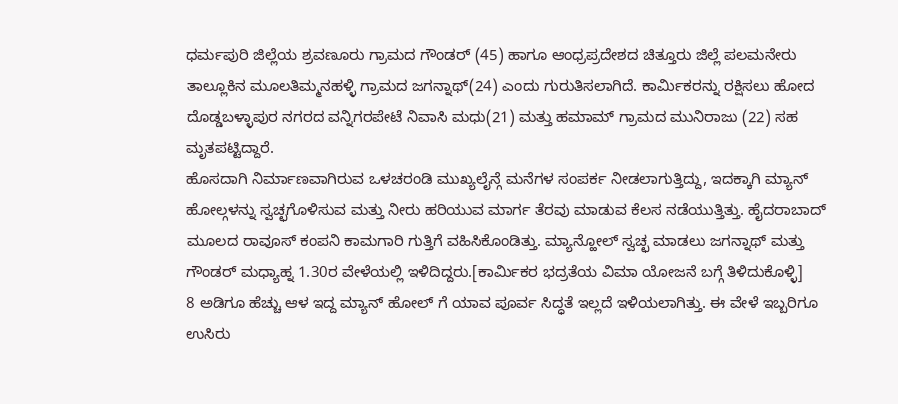ಧರ್ಮಪುರಿ ಜಿಲ್ಲೆಯ ಶ್ರವಣೂರು ಗ್ರಾಮದ ಗೌಂಡರ್ (45) ಹಾಗೂ ಆಂಧ್ರಪ್ರದೇಶದ ಚಿತ್ತೂರು ಜಿಲ್ಲೆ ಪಲಮನೇರು ತಾಲ್ಲೂಕಿನ ಮೂಲತಿಮ್ಮನಹಳ್ಳಿ ಗ್ರಾಮದ ಜಗನ್ನಾಥ್(24) ಎಂದು ಗುರುತಿಸಲಾಗಿದೆ. ಕಾರ್ಮಿಕರನ್ನು ರಕ್ಷಿಸಲು ಹೋದ ದೊಡ್ಡಬಳ್ಳಾಪುರ ನಗರದ ವನ್ನಿಗರಪೇಟೆ ನಿವಾಸಿ ಮಧು(21) ಮತ್ತು ಹಮಾಮ್ ಗ್ರಾಮದ ಮುನಿರಾಜು (22) ಸಹ ಮೃತಪಟ್ಟಿದ್ದಾರೆ.
ಹೊಸದಾಗಿ ನಿರ್ಮಾಣವಾಗಿರುವ ಒಳಚರಂಡಿ ಮುಖ್ಯಲೈನ್ಗೆ ಮನೆಗಳ ಸಂಪರ್ಕ ನೀಡಲಾಗುತ್ತಿದ್ದು, ಇದಕ್ಕಾಗಿ ಮ್ಯಾನ್ ಹೋಲ್ಗಳನ್ನು ಸ್ವಚ್ಛಗೊಳಿಸುವ ಮತ್ತು ನೀರು ಹರಿಯುವ ಮಾರ್ಗ ತೆರವು ಮಾಡುವ ಕೆಲಸ ನಡೆಯುತ್ತಿತ್ತು. ಹೈದರಾಬಾದ್ ಮೂಲದ ರಾವೂಸ್ ಕಂಪನಿ ಕಾಮಗಾರಿ ಗುತ್ತಿಗೆ ವಹಿಸಿಕೊಂಡಿತ್ತು. ಮ್ಯಾನ್ಹೋಲ್ ಸ್ವಚ್ಛ ಮಾಡಲು ಜಗನ್ನಾಥ್ ಮತ್ತು ಗೌಂಡರ್ ಮಧ್ಯಾಹ್ನ 1.30ರ ವೇಳೆಯಲ್ಲಿ ಇಳಿದಿದ್ದರು.[ಕಾರ್ಮಿಕರ ಭದ್ರತೆಯ ವಿಮಾ ಯೋಜನೆ ಬಗ್ಗೆ ತಿಳಿದುಕೊಳ್ಳಿ]
8 ಅಡಿಗೂ ಹೆಚ್ಚು ಆಳ ಇದ್ದ ಮ್ಯಾನ್ ಹೋಲ್ ಗೆ ಯಾವ ಪೂರ್ವ ಸಿದ್ಧತೆ ಇಲ್ಲದೆ ಇಳಿಯಲಾಗಿತ್ತು. ಈ ವೇಳೆ ಇಬ್ಬರಿಗೂ ಉಸಿರು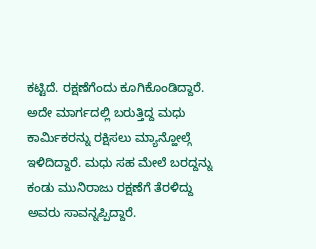ಕಟ್ಟಿದೆ. ರಕ್ಷಣೆಗೆಂದು ಕೂಗಿಕೊಂಡಿದ್ದಾರೆ. ಅದೇ ಮಾರ್ಗದಲ್ಲಿ ಬರುತ್ತಿದ್ದ ಮಧು ಕಾರ್ಮಿಕರನ್ನು ರಕ್ಷಿಸಲು ಮ್ಯಾನ್ಹೋಲ್ಗೆ ಇಳಿದಿದ್ದಾರೆ. ಮಧು ಸಹ ಮೇಲೆ ಬರದ್ದನ್ನು ಕಂಡು ಮುನಿರಾಜು ರಕ್ಷಣೆಗೆ ತೆರಳಿದ್ದು ಅವರು ಸಾವನ್ನಪ್ಪಿದ್ದಾರೆ.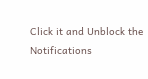Click it and Unblock the Notifications